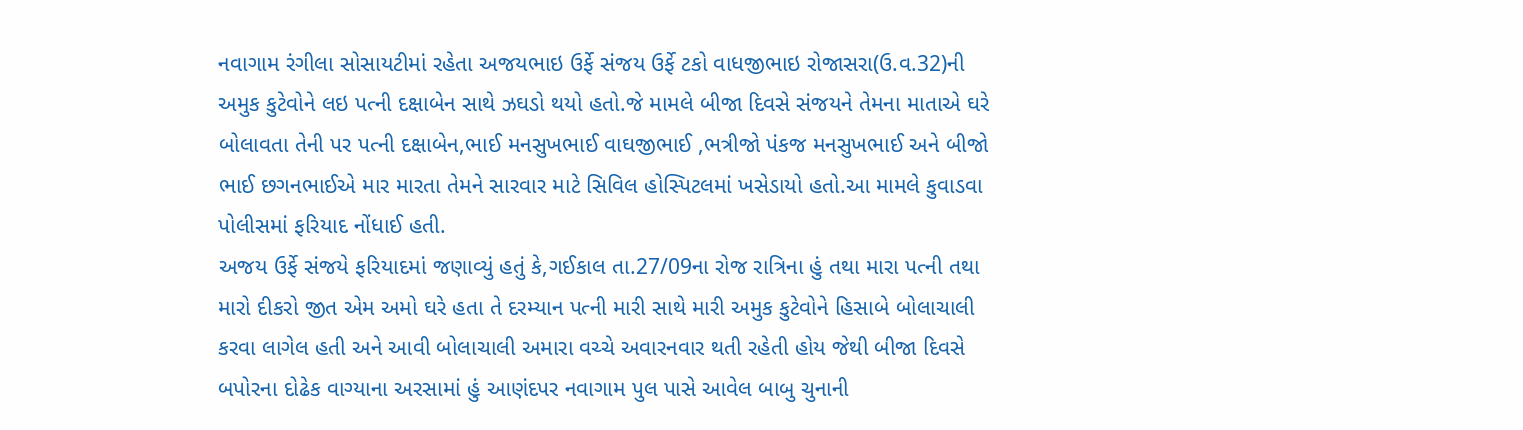નવાગામ રંગીલા સોસાયટીમાં રહેતા અજયભાઇ ઉર્ફે સંજય ઉર્ફે ટકો વાધજીભાઇ રોજાસરા(ઉ.વ.32)ની અમુક કુટેવોને લઇ પત્ની દક્ષાબેન સાથે ઝઘડો થયો હતો.જે મામલે બીજા દિવસે સંજયને તેમના માતાએ ઘરે બોલાવતા તેની પર પત્ની દક્ષાબેન,ભાઈ મનસુખભાઈ વાઘજીભાઈ ,ભત્રીજો પંકજ મનસુખભાઈ અને બીજો ભાઈ છગનભાઈએ માર મારતા તેમને સારવાર માટે સિવિલ હોસ્પિટલમાં ખસેડાયો હતો.આ મામલે કુવાડવા પોલીસમાં ફરિયાદ નોંધાઈ હતી.
અજય ઉર્ફે સંજયે ફરિયાદમાં જણાવ્યું હતું કે,ગઈકાલ તા.27/09ના રોજ રાત્રિના હું તથા મારા પત્ની તથા મારો દીકરો જીત એમ અમો ઘરે હતા તે દરમ્યાન પત્ની મારી સાથે મારી અમુક કુટેવોને હિસાબે બોલાચાલી કરવા લાગેલ હતી અને આવી બોલાચાલી અમારા વચ્ચે અવારનવાર થતી રહેતી હોય જેથી બીજા દિવસે બપોરના દોઢેક વાગ્યાના અરસામાં હું આણંદપર નવાગામ પુલ પાસે આવેલ બાબુ ચુનાની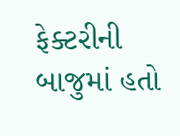ફેક્ટરીની બાજુમાં હતો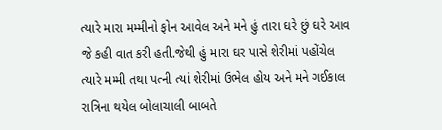ત્યારે મારા મમ્મીનો ફોન આવેલ અને મને હું તારા ઘરે છું ઘરે આવ જે કહી વાત કરી હતી.જેથી હું મારા ઘર પાસે શેરીમાં પહોંચેલ ત્યારે મમ્મી તથા પત્ની ત્યાં શેરીમાં ઉભેલ હોય અને મને ગઈકાલ રાત્રિના થયેલ બોલાચાલી બાબતે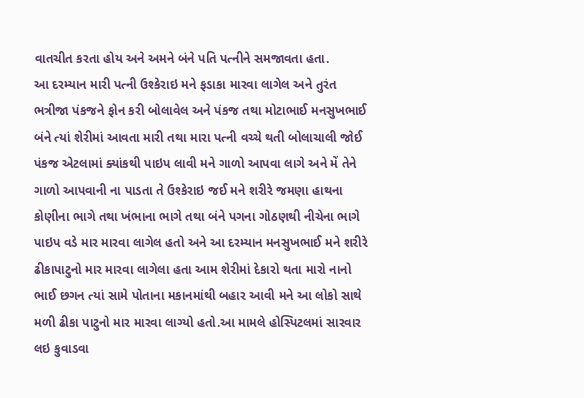વાતચીત કરતા હોય અને અમને બંને પતિ પત્નીને સમજાવતા હતા.
આ દરમ્યાન મારી પત્ની ઉશ્કેરાઇ મને ફડાકા મારવા લાગેલ અને તુરંત ભત્રીજા પંકજને ફોન કરી બોલાવેલ અને પંકજ તથા મોટાભાઈ મનસુખભાઈ બંને ત્યાં શેરીમાં આવતા મારી તથા મારા પત્ની વચ્ચે થતી બોલાચાલી જોઈ પંકજ એટલામાં ક્યાંકથી પાઇપ લાવી મને ગાળો આપવા લાગે અને મેં તેને ગાળો આપવાની ના પાડતા તે ઉશ્કેરાઇ જઈ મને શરીરે જમણા હાથના કોણીના ભાગે તથા ખંભાના ભાગે તથા બંને પગના ગોઠણથી નીચેના ભાગે પાઇપ વડે માર મારવા લાગેલ હતો અને આ દરમ્યાન મનસુખભાઈ મને શરીરે ઢીકાપાટુનો માર મારવા લાગેલા હતા આમ શેરીમાં દેકારો થતા મારો નાનો ભાઈ છગન ત્યાં સામે પોતાના મકાનમાંથી બહાર આવી મને આ લોકો સાથે મળી ઢીકા પાટુનો માર મારવા લાગ્યો હતો.આ મામલે હોસ્પિટલમાં સારવાર લઇ કુવાડવા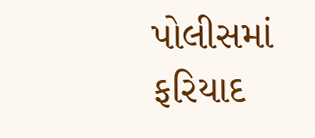પોલીસમાં ફરિયાદ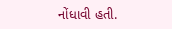નોંધાવી હતી.